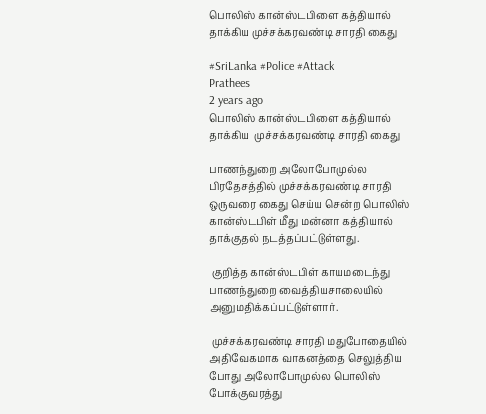பொலிஸ் கான்ஸ்டபிளை கத்தியால் தாக்கிய முச்சக்கரவண்டி சாரதி கைது

#SriLanka #Police #Attack
Prathees
2 years ago
பொலிஸ் கான்ஸ்டபிளை கத்தியால் தாக்கிய  முச்சக்கரவண்டி சாரதி கைது

பாணந்துறை அலோபோமுல்ல பிரதேசத்தில் முச்சக்கரவண்டி சாரதி ஒருவரை கைது செய்ய சென்ற பொலிஸ் கான்ஸ்டபிள் மீது மன்னா கத்தியால் தாக்குதல் நடத்தப்பட்டுள்ளது.

 குறித்த கான்ஸ்டபிள் காயமடைந்து பாணந்துறை வைத்தியசாலையில் அனுமதிக்கப்பட்டுள்ளார்.

 முச்சக்கரவண்டி சாரதி மதுபோதையில் அதிவேகமாக வாகனத்தை செலுத்திய போது அலோபோமுல்ல பொலிஸ் போக்குவரத்து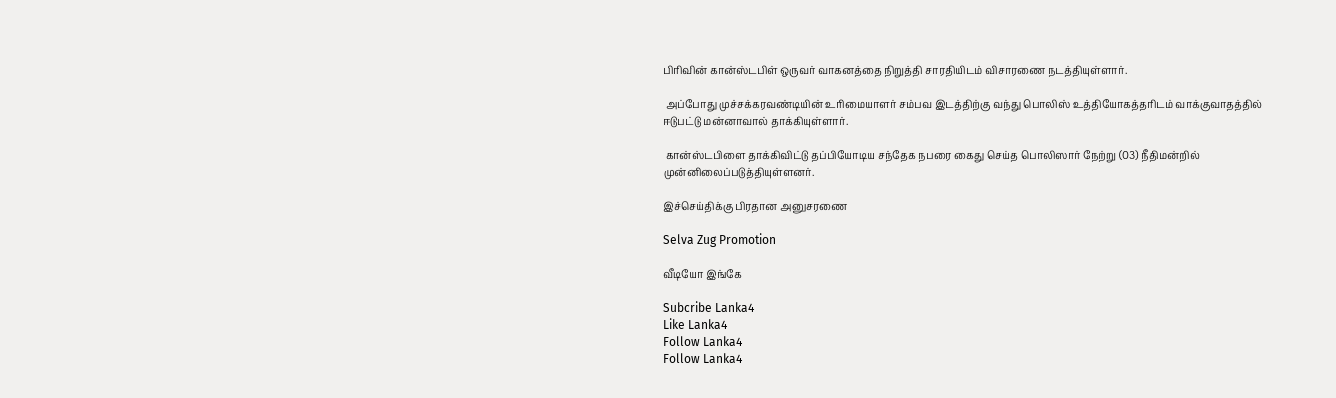பிரிவின் கான்ஸ்டபிள் ஒருவர் வாகனத்தை நிறுத்தி சாரதியிடம் விசாரணை நடத்தியுள்ளார்.

 அப்போது முச்சக்கரவண்டியின் உரிமையாளர் சம்பவ இடத்திற்கு வந்து பொலிஸ் உத்தியோகத்தரிடம் வாக்குவாதத்தில் ஈடுபட்டு மன்னாவால் தாக்கியுள்ளார்.

 கான்ஸ்டபிளை தாக்கிவிட்டு தப்பியோடிய சந்தேக நபரை கைது செய்த பொலிஸார் நேற்று (03) நீதிமன்றில் முன்னிலைப்படுத்தியுள்ளனர்.

இச்செய்திக்கு பிரதான அனுசரணை

Selva Zug Promotion

வீடியோ இங்கே

Subcribe Lanka4
Like Lanka4
Follow Lanka4
Follow Lanka4